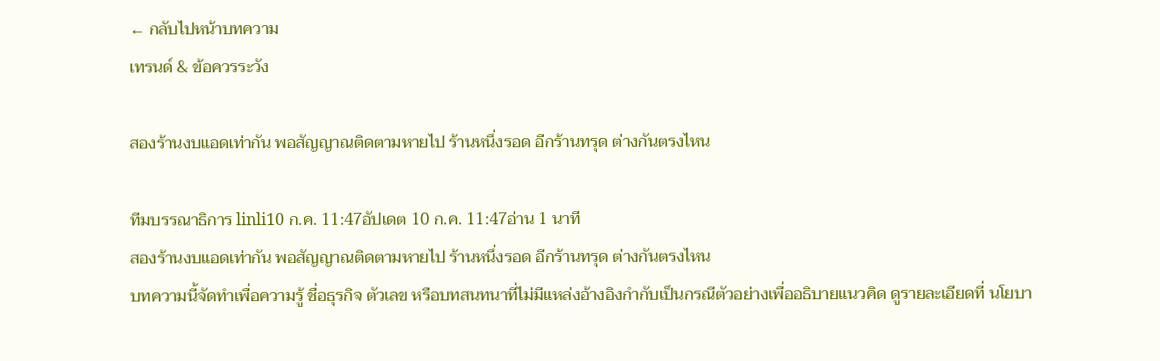← กลับไปหน้าบทความ
เทรนด์ & ข้อควรระวัง

สองร้านงบแอดเท่ากัน พอสัญญาณติดตามหายไป ร้านหนึ่งรอด อีกร้านทรุด ต่างกันตรงไหน

ทีมบรรณาธิการ linli10 ก.ค. 11:47อัปเดต 10 ก.ค. 11:47อ่าน 1 นาที
สองร้านงบแอดเท่ากัน พอสัญญาณติดตามหายไป ร้านหนึ่งรอด อีกร้านทรุด ต่างกันตรงไหน
บทความนี้จัดทำเพื่อความรู้ ชื่อธุรกิจ ตัวเลข หรือบทสนทนาที่ไม่มีแหล่งอ้างอิงกำกับเป็นกรณีตัวอย่างเพื่ออธิบายแนวคิด ดูรายละเอียดที่ นโยบา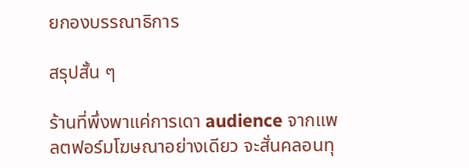ยกองบรรณาธิการ

สรุปสั้น ๆ

ร้านที่พึ่งพาแค่การเดา audience จากแพลตฟอร์มโฆษณาอย่างเดียว จะสั่นคลอนทุ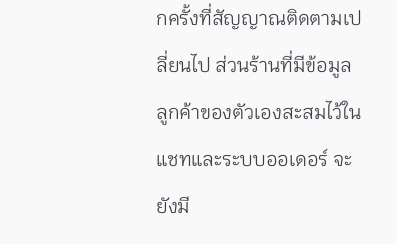กครั้งที่สัญญาณติดตามเปลี่ยนไป ส่วนร้านที่มีข้อมูลลูกค้าของตัวเองสะสมไว้ในแชทและระบบออเดอร์ จะยังมี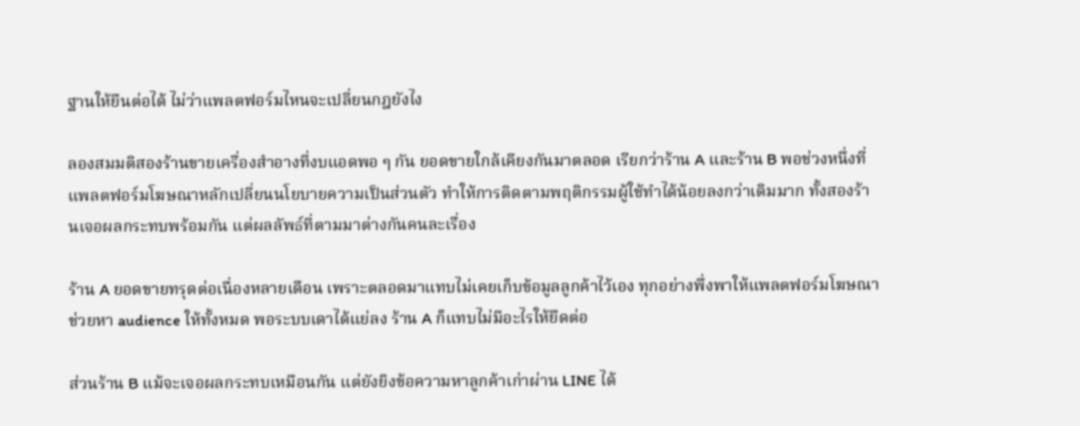ฐานให้ยืนต่อได้ ไม่ว่าแพลตฟอร์มไหนจะเปลี่ยนกฎยังไง

ลองสมมติสองร้านขายเครื่องสำอางที่งบแอดพอ ๆ กัน ยอดขายใกล้เคียงกันมาตลอด เรียกว่าร้าน A และร้าน B พอช่วงหนึ่งที่แพลตฟอร์มโฆษณาหลักเปลี่ยนนโยบายความเป็นส่วนตัว ทำให้การติดตามพฤติกรรมผู้ใช้ทำได้น้อยลงกว่าเดิมมาก ทั้งสองร้านเจอผลกระทบพร้อมกัน แต่ผลลัพธ์ที่ตามมาต่างกันคนละเรื่อง

ร้าน A ยอดขายทรุดต่อเนื่องหลายเดือน เพราะตลอดมาแทบไม่เคยเก็บข้อมูลลูกค้าไว้เอง ทุกอย่างพึ่งพาให้แพลตฟอร์มโฆษณาช่วยหา audience ให้ทั้งหมด พอระบบเดาได้แย่ลง ร้าน A ก็แทบไม่มีอะไรให้ยึดต่อ

ส่วนร้าน B แม้จะเจอผลกระทบเหมือนกัน แต่ยังยิงข้อความหาลูกค้าเก่าผ่าน LINE ได้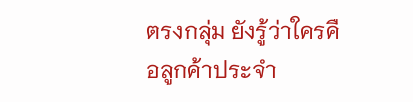ตรงกลุ่ม ยังรู้ว่าใครคือลูกค้าประจำ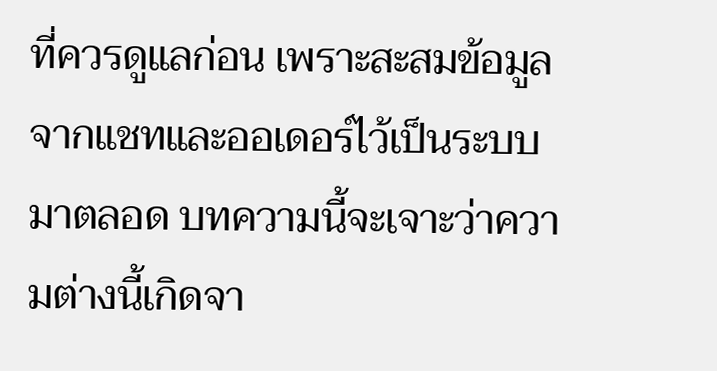ที่ควรดูแลก่อน เพราะสะสมข้อมูลจากแชทและออเดอร์ไว้เป็นระบบมาตลอด บทความนี้จะเจาะว่าความต่างนี้เกิดจา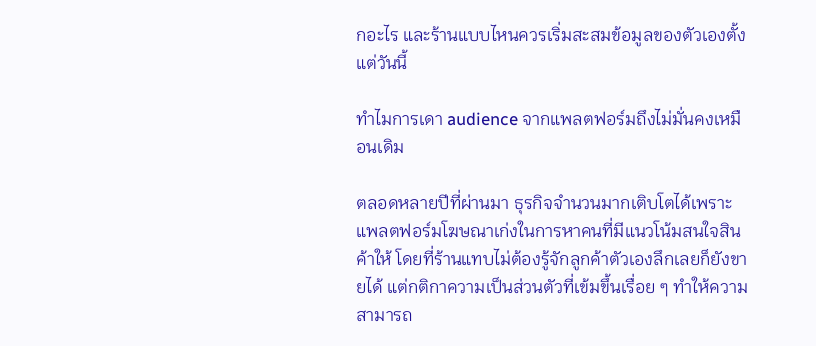กอะไร และร้านแบบไหนควรเริ่มสะสมข้อมูลของตัวเองตั้งแต่วันนี้

ทำไมการเดา audience จากแพลตฟอร์มถึงไม่มั่นคงเหมือนเดิม

ตลอดหลายปีที่ผ่านมา ธุรกิจจำนวนมากเติบโตได้เพราะแพลตฟอร์มโฆษณาเก่งในการหาคนที่มีแนวโน้มสนใจสินค้าให้ โดยที่ร้านแทบไม่ต้องรู้จักลูกค้าตัวเองลึกเลยก็ยังขายได้ แต่กติกาความเป็นส่วนตัวที่เข้มขึ้นเรื่อย ๆ ทำให้ความสามารถ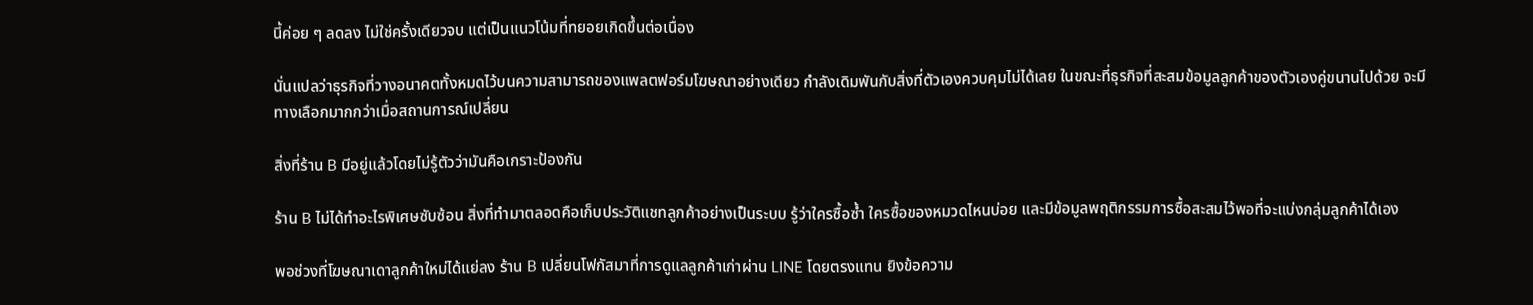นี้ค่อย ๆ ลดลง ไม่ใช่ครั้งเดียวจบ แต่เป็นแนวโน้มที่ทยอยเกิดขึ้นต่อเนื่อง

นั่นแปลว่าธุรกิจที่วางอนาคตทั้งหมดไว้บนความสามารถของแพลตฟอร์มโฆษณาอย่างเดียว กำลังเดิมพันกับสิ่งที่ตัวเองควบคุมไม่ได้เลย ในขณะที่ธุรกิจที่สะสมข้อมูลลูกค้าของตัวเองคู่ขนานไปด้วย จะมีทางเลือกมากกว่าเมื่อสถานการณ์เปลี่ยน

สิ่งที่ร้าน B มีอยู่แล้วโดยไม่รู้ตัวว่ามันคือเกราะป้องกัน

ร้าน B ไม่ได้ทำอะไรพิเศษซับซ้อน สิ่งที่ทำมาตลอดคือเก็บประวัติแชทลูกค้าอย่างเป็นระบบ รู้ว่าใครซื้อซ้ำ ใครซื้อของหมวดไหนบ่อย และมีข้อมูลพฤติกรรมการซื้อสะสมไว้พอที่จะแบ่งกลุ่มลูกค้าได้เอง

พอช่วงที่โฆษณาเดาลูกค้าใหม่ได้แย่ลง ร้าน B เปลี่ยนโฟกัสมาที่การดูแลลูกค้าเก่าผ่าน LINE โดยตรงแทน ยิงข้อความ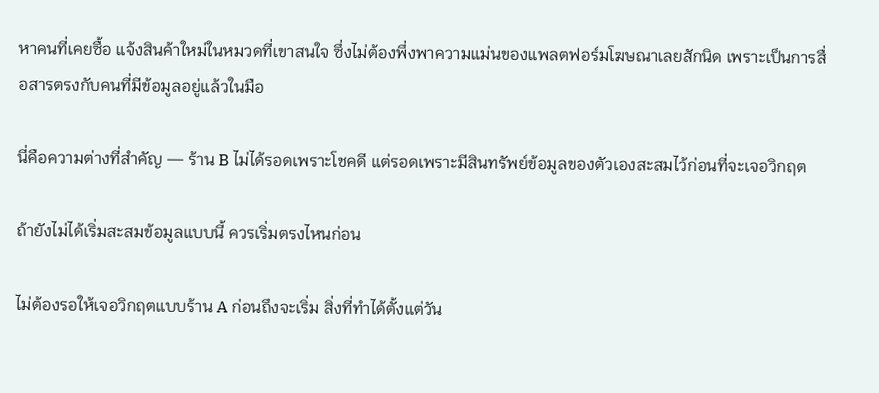หาคนที่เคยซื้อ แจ้งสินค้าใหม่ในหมวดที่เขาสนใจ ซึ่งไม่ต้องพึ่งพาความแม่นของแพลตฟอร์มโฆษณาเลยสักนิด เพราะเป็นการสื่อสารตรงกับคนที่มีข้อมูลอยู่แล้วในมือ

นี่คือความต่างที่สำคัญ — ร้าน B ไม่ได้รอดเพราะโชคดี แต่รอดเพราะมีสินทรัพย์ข้อมูลของตัวเองสะสมไว้ก่อนที่จะเจอวิกฤต

ถ้ายังไม่ได้เริ่มสะสมข้อมูลแบบนี้ ควรเริ่มตรงไหนก่อน

ไม่ต้องรอให้เจอวิกฤตแบบร้าน A ก่อนถึงจะเริ่ม สิ่งที่ทำได้ตั้งแต่วัน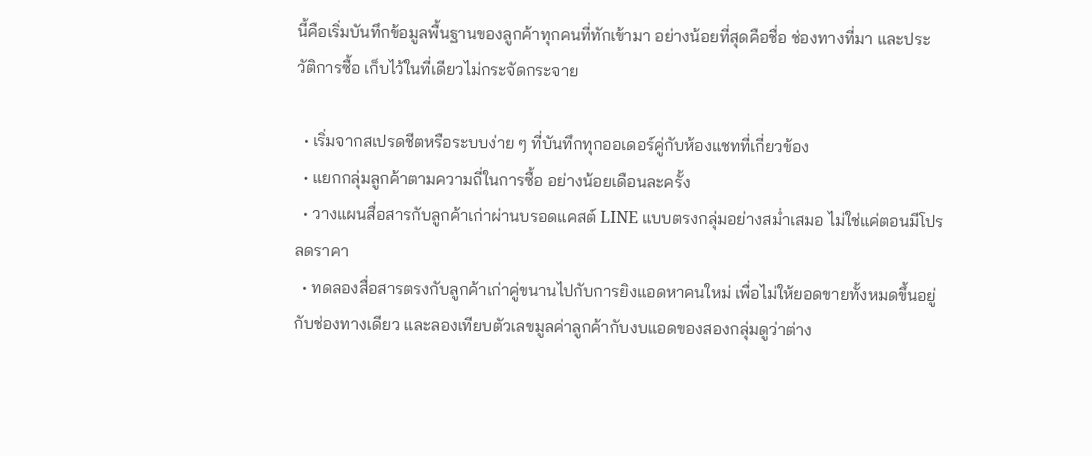นี้คือเริ่มบันทึกข้อมูลพื้นฐานของลูกค้าทุกคนที่ทักเข้ามา อย่างน้อยที่สุดคือชื่อ ช่องทางที่มา และประวัติการซื้อ เก็บไว้ในที่เดียวไม่กระจัดกระจาย

  • เริ่มจากสเปรดชีตหรือระบบง่าย ๆ ที่บันทึกทุกออเดอร์คู่กับห้องแชทที่เกี่ยวข้อง
  • แยกกลุ่มลูกค้าตามความถี่ในการซื้อ อย่างน้อยเดือนละครั้ง
  • วางแผนสื่อสารกับลูกค้าเก่าผ่านบรอดแคสต์ LINE แบบตรงกลุ่มอย่างสม่ำเสมอ ไม่ใช่แค่ตอนมีโปรลดราคา
  • ทดลองสื่อสารตรงกับลูกค้าเก่าคู่ขนานไปกับการยิงแอดหาคนใหม่ เพื่อไม่ให้ยอดขายทั้งหมดขึ้นอยู่กับช่องทางเดียว และลองเทียบตัวเลขมูลค่าลูกค้ากับงบแอดของสองกลุ่มดูว่าต่าง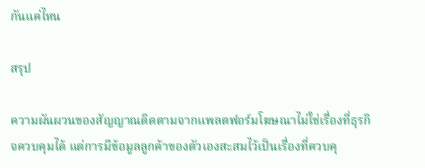กันแค่ไหน

สรุป

ความผันผวนของสัญญาณติดตามจากแพลตฟอร์มโฆษณาไม่ใช่เรื่องที่ธุรกิจควบคุมได้ แต่การมีข้อมูลลูกค้าของตัวเองสะสมไว้เป็นเรื่องที่ควบคุ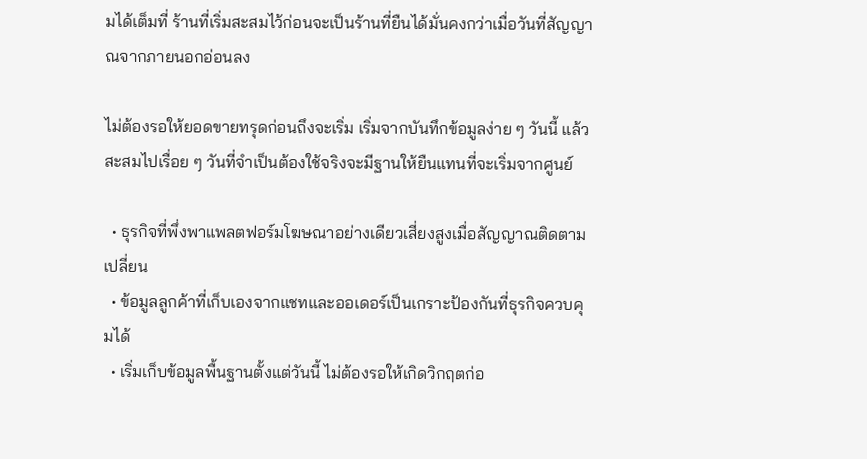มได้เต็มที่ ร้านที่เริ่มสะสมไว้ก่อนจะเป็นร้านที่ยืนได้มั่นคงกว่าเมื่อวันที่สัญญาณจากภายนอกอ่อนลง

ไม่ต้องรอให้ยอดขายทรุดก่อนถึงจะเริ่ม เริ่มจากบันทึกข้อมูลง่าย ๆ วันนี้ แล้วสะสมไปเรื่อย ๆ วันที่จำเป็นต้องใช้จริงจะมีฐานให้ยืนแทนที่จะเริ่มจากศูนย์

  • ธุรกิจที่พึ่งพาแพลตฟอร์มโฆษณาอย่างเดียวเสี่ยงสูงเมื่อสัญญาณติดตามเปลี่ยน
  • ข้อมูลลูกค้าที่เก็บเองจากแชทและออเดอร์เป็นเกราะป้องกันที่ธุรกิจควบคุมได้
  • เริ่มเก็บข้อมูลพื้นฐานตั้งแต่วันนี้ ไม่ต้องรอให้เกิดวิกฤตก่อ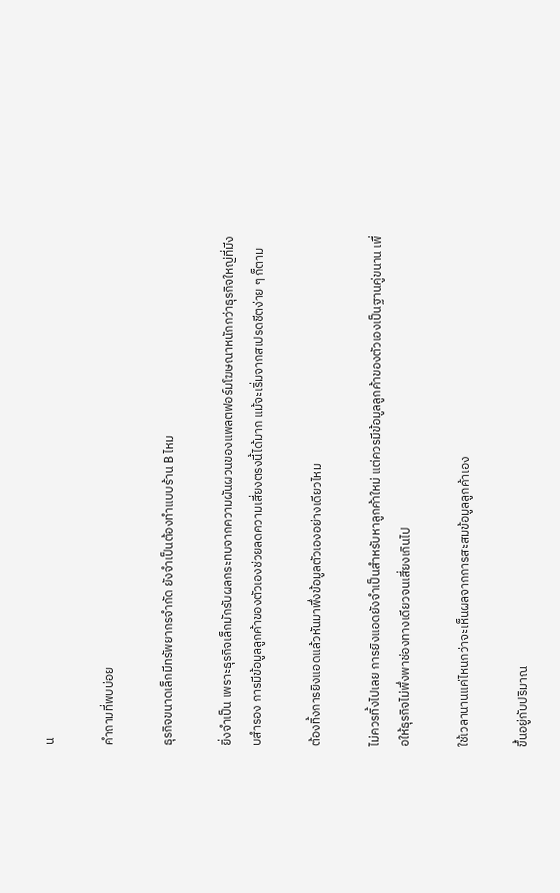น

คำถามที่พบบ่อย

ธุรกิจขนาดเล็กมีทรัพยากรจำกัด ยังจำเป็นต้องทำแบบร้าน B ไหม

ยิ่งจำเป็น เพราะธุรกิจเล็กมักรับผลกระทบจากความผันผวนของแพลตฟอร์มโฆษณาหนักกว่าธุรกิจใหญ่ที่มีงบสำรอง การมีข้อมูลลูกค้าของตัวเองช่วยลดความเสี่ยงตรงนี้ได้มาก แม้จะเริ่มจากสเปรดชีตง่าย ๆ ก็ตาม

ต้องทิ้งการยิงแอดแล้วหันมาพึ่งข้อมูลตัวเองอย่างเดียวไหม

ไม่ควรทิ้งไปเลย การยิงแอดยังจำเป็นสำหรับหาลูกค้าใหม่ แต่ควรมีข้อมูลลูกค้าของตัวเองเป็นฐานคู่ขนาน เพื่อให้ธุรกิจไม่พึ่งพาช่องทางเดียวจนเสี่ยงเกินไป

ใช้เวลานานแค่ไหนกว่าจะเห็นผลจากการสะสมข้อมูลลูกค้าเอง

ขึ้นอยู่กับปริมาณ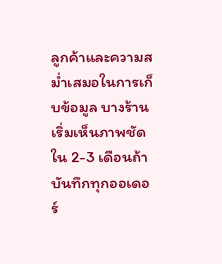ลูกค้าและความสม่ำเสมอในการเก็บข้อมูล บางร้านเริ่มเห็นภาพชัดใน 2-3 เดือนถ้าบันทึกทุกออเดอร์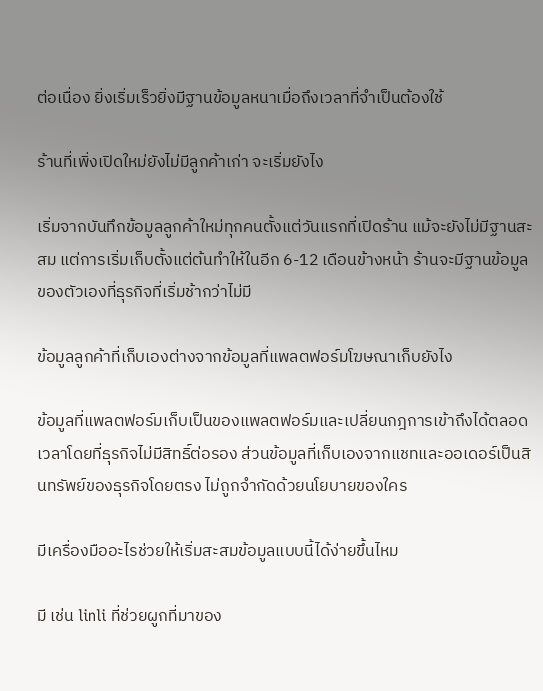ต่อเนื่อง ยิ่งเริ่มเร็วยิ่งมีฐานข้อมูลหนาเมื่อถึงเวลาที่จำเป็นต้องใช้

ร้านที่เพิ่งเปิดใหม่ยังไม่มีลูกค้าเก่า จะเริ่มยังไง

เริ่มจากบันทึกข้อมูลลูกค้าใหม่ทุกคนตั้งแต่วันแรกที่เปิดร้าน แม้จะยังไม่มีฐานสะสม แต่การเริ่มเก็บตั้งแต่ต้นทำให้ในอีก 6-12 เดือนข้างหน้า ร้านจะมีฐานข้อมูลของตัวเองที่ธุรกิจที่เริ่มช้ากว่าไม่มี

ข้อมูลลูกค้าที่เก็บเองต่างจากข้อมูลที่แพลตฟอร์มโฆษณาเก็บยังไง

ข้อมูลที่แพลตฟอร์มเก็บเป็นของแพลตฟอร์มและเปลี่ยนกฎการเข้าถึงได้ตลอดเวลาโดยที่ธุรกิจไม่มีสิทธิ์ต่อรอง ส่วนข้อมูลที่เก็บเองจากแชทและออเดอร์เป็นสินทรัพย์ของธุรกิจโดยตรง ไม่ถูกจำกัดด้วยนโยบายของใคร

มีเครื่องมืออะไรช่วยให้เริ่มสะสมข้อมูลแบบนี้ได้ง่ายขึ้นไหม

มี เช่น linli ที่ช่วยผูกที่มาของ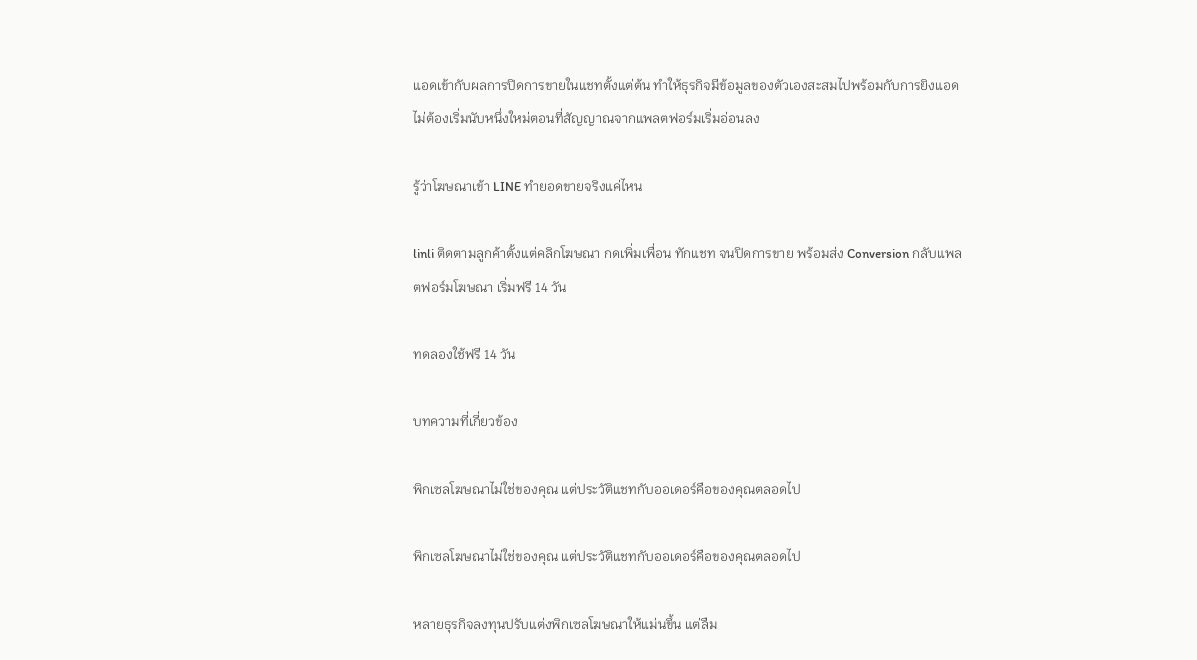แอดเข้ากับผลการปิดการขายในแชทตั้งแต่ต้น ทำให้ธุรกิจมีข้อมูลของตัวเองสะสมไปพร้อมกับการยิงแอด ไม่ต้องเริ่มนับหนึ่งใหม่ตอนที่สัญญาณจากแพลตฟอร์มเริ่มอ่อนลง

รู้ว่าโฆษณาเข้า LINE ทำยอดขายจริงแค่ไหน

linli ติดตามลูกค้าตั้งแต่คลิกโฆษณา กดเพิ่มเพื่อน ทักแชท จนปิดการขาย พร้อมส่ง Conversion กลับแพลตฟอร์มโฆษณา เริ่มฟรี 14 วัน

ทดลองใช้ฟรี 14 วัน

บทความที่เกี่ยวข้อง

พิกเซลโฆษณาไม่ใช่ของคุณ แต่ประวัติแชทกับออเดอร์คือของคุณตลอดไป

พิกเซลโฆษณาไม่ใช่ของคุณ แต่ประวัติแชทกับออเดอร์คือของคุณตลอดไป

หลายธุรกิจลงทุนปรับแต่งพิกเซลโฆษณาให้แม่นขึ้น แต่ลืม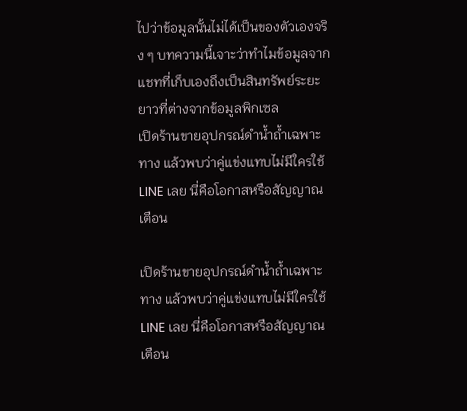ไปว่าข้อมูลนั้นไม่ได้เป็นของตัวเองจริง ๆ บทความนี้เจาะว่าทำไมข้อมูลจากแชทที่เก็บเองถึงเป็นสินทรัพย์ระยะยาวที่ต่างจากข้อมูลพิกเซล
เปิดร้านขายอุปกรณ์ดำน้ำถ้ำเฉพาะทาง แล้วพบว่าคู่แข่งแทบไม่มีใครใช้ LINE เลย นี่คือโอกาสหรือสัญญาณเตือน

เปิดร้านขายอุปกรณ์ดำน้ำถ้ำเฉพาะทาง แล้วพบว่าคู่แข่งแทบไม่มีใครใช้ LINE เลย นี่คือโอกาสหรือสัญญาณเตือน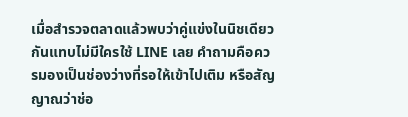เมื่อสำรวจตลาดแล้วพบว่าคู่แข่งในนิชเดียวกันแทบไม่มีใครใช้ LINE เลย คำถามคือควรมองเป็นช่องว่างที่รอให้เข้าไปเติม หรือสัญญาณว่าช่อ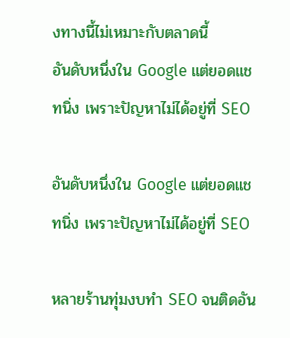งทางนี้ไม่เหมาะกับตลาดนี้
อันดับหนึ่งใน Google แต่ยอดแชทนิ่ง เพราะปัญหาไม่ได้อยู่ที่ SEO

อันดับหนึ่งใน Google แต่ยอดแชทนิ่ง เพราะปัญหาไม่ได้อยู่ที่ SEO

หลายร้านทุ่มงบทำ SEO จนติดอัน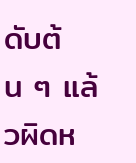ดับต้น ๆ แล้วผิดห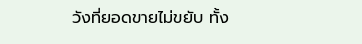วังที่ยอดขายไม่ขยับ ทั้ง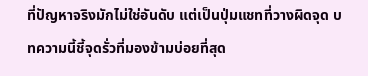ที่ปัญหาจริงมักไม่ใช่อันดับ แต่เป็นปุ่มแชทที่วางผิดจุด บทความนี้ชี้จุดรั่วที่มองข้ามบ่อยที่สุด